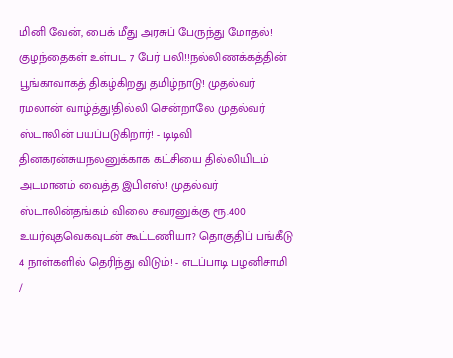மினி வேன், பைக் மீது அரசுப் பேருந்து மோதல்! குழந்தைகள் உள்பட 7 பேர் பலி!!நல்லிணக்கத்தின் பூங்காவாகத் திகழ்கிறது தமிழ்நாடு! முதல்வர் ரமலான் வாழ்த்து!தில்லி சென்றாலே முதல்வர் ஸ்டாலின் பயப்படுகிறார்! - டிடிவி தினகரன்சுயநலனுக்காக கட்சியை தில்லியிடம் அடமானம் வைத்த இபிஎஸ்! முதல்வர் ஸ்டாலின்தங்கம் விலை சவரனுக்கு ரூ.400 உயர்வுதவெகவுடன் கூட்டணியா? தொகுதிப் பங்கீடு 4 நாள்களில் தெரிந்து விடும்! - எடப்பாடி பழனிசாமி
/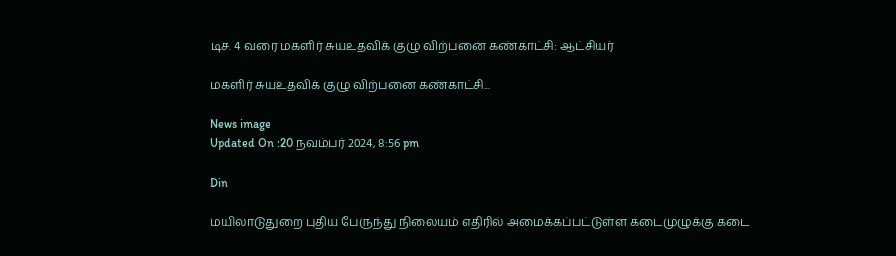டிச. 4 வரை மகளிர் சுயஉதவிக் குழு விற்பனை கண்காட்சி: ஆட்சியர்

மகளிர் சுயஉதவிக் குழு விற்பனை கண்காட்சி...

News image
Updated On :20 நவம்பர் 2024, 8:56 pm

Din

மயிலாடுதுறை புதிய பேருந்து நிலையம் எதிரில் அமைக்கப்பட்டுள்ள கடைமுழுக்கு கடை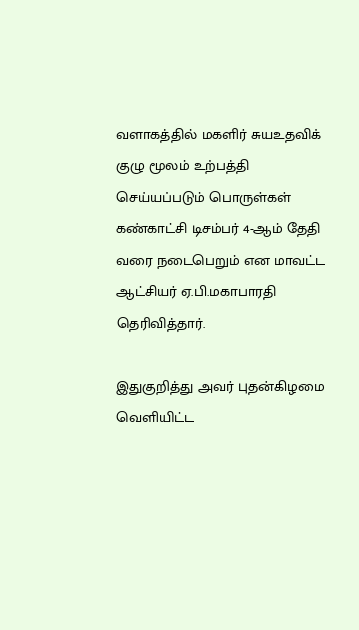வளாகத்தில் மகளிர் சுயஉதவிக் குழு மூலம் உற்பத்தி செய்யப்படும் பொருள்கள் கண்காட்சி டிசம்பர் 4-ஆம் தேதி வரை நடைபெறும் என மாவட்ட ஆட்சியர் ஏ.பி.மகாபாரதி தெரிவித்தார்.

இதுகுறித்து அவர் புதன்கிழமை வெளியிட்ட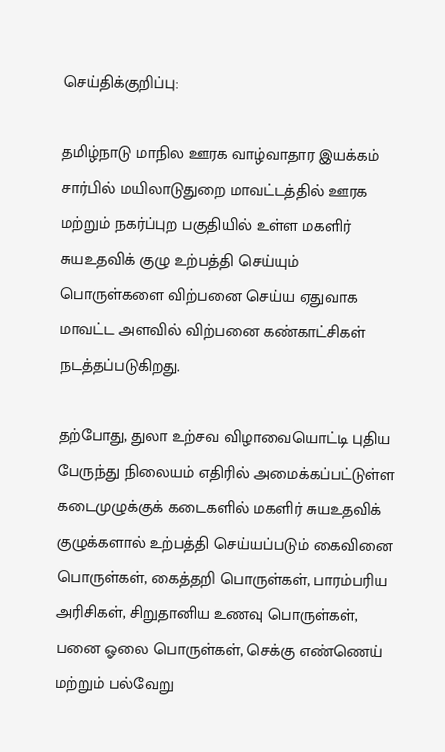செய்திக்குறிப்பு:

தமிழ்நாடு மாநில ஊரக வாழ்வாதார இயக்கம் சார்பில் மயிலாடுதுறை மாவட்டத்தில் ஊரக மற்றும் நகர்ப்புற பகுதியில் உள்ள மகளிர் சுயஉதவிக் குழு உற்பத்தி செய்யும் பொருள்களை விற்பனை செய்ய ஏதுவாக மாவட்ட அளவில் விற்பனை கண்காட்சிகள் நடத்தப்படுகிறது.

தற்போது, துலா உற்சவ விழாவையொட்டி புதிய பேருந்து நிலையம் எதிரில் அமைக்கப்பட்டுள்ள கடைமுழுக்குக் கடைகளில் மகளிர் சுயஉதவிக் குழுக்களால் உற்பத்தி செய்யப்படும் கைவினை பொருள்கள், கைத்தறி பொருள்கள், பாரம்பரிய அரிசிகள், சிறுதானிய உணவு பொருள்கள், பனை ஓலை பொருள்கள், செக்கு எண்ணெய் மற்றும் பல்வேறு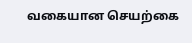வகையான செயற்கை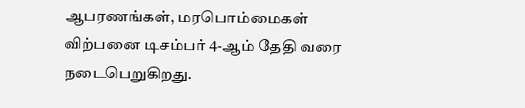ஆபரணங்கள், மரபொம்மைகள் விற்பனை டிசம்பர் 4-ஆம் தேதி வரை நடைபெறுகிறது.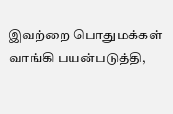இவற்றை பொதுமக்கள் வாங்கி பயன்படுத்தி,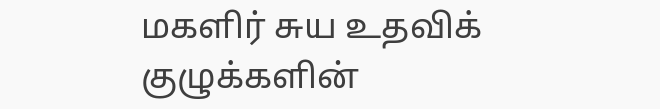மகளிர் சுய உதவிக் குழுக்களின்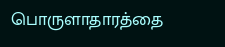பொருளாதாரத்தை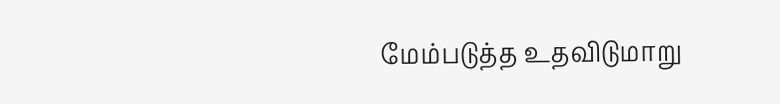மேம்படுத்த உதவிடுமாறு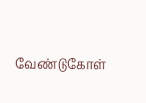வேண்டுகோள்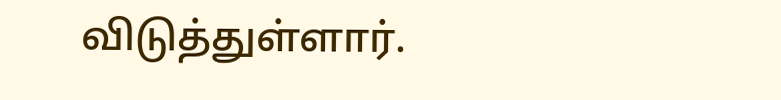விடுத்துள்ளார்.